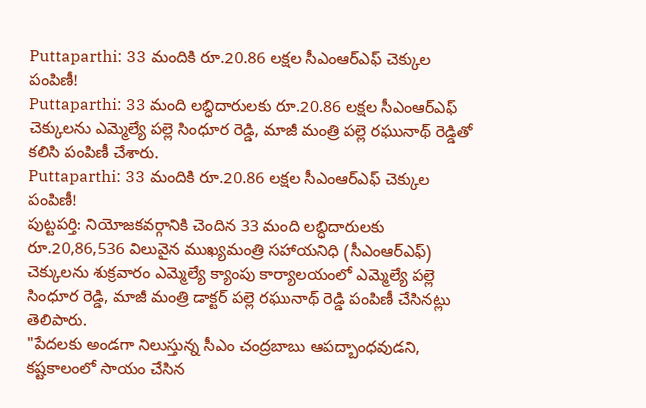Puttaparthi: 33 మందికి రూ.20.86 లక్షల సీఎంఆర్ఎఫ్ చెక్కుల పంపిణీ!
Puttaparthi: 33 మంది లబ్ధిదారులకు రూ.20.86 లక్షల సీఎంఆర్ఎఫ్ చెక్కులను ఎమ్మెల్యే పల్లె సింధూర రెడ్డి, మాజీ మంత్రి పల్లె రఘునాథ్ రెడ్డితో కలిసి పంపిణీ చేశారు.
Puttaparthi: 33 మందికి రూ.20.86 లక్షల సీఎంఆర్ఎఫ్ చెక్కుల పంపిణీ!
పుట్టపర్తి: నియోజకవర్గానికి చెందిన 33 మంది లబ్ధిదారులకు రూ.20,86,536 విలువైన ముఖ్యమంత్రి సహాయనిధి (సీఎంఆర్ఎఫ్) చెక్కులను శుక్రవారం ఎమ్మెల్యే క్యాంపు కార్యాలయంలో ఎమ్మెల్యే పల్లె సింధూర రెడ్డి, మాజీ మంత్రి డాక్టర్ పల్లె రఘునాథ్ రెడ్డి పంపిణీ చేసినట్లు తెలిపారు.
"పేదలకు అండగా నిలుస్తున్న సీఎం చంద్రబాబు ఆపద్బాంధవుడని, కష్టకాలంలో సాయం చేసిన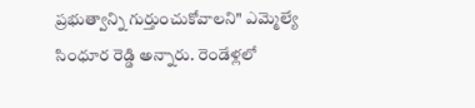ప్రభుత్వాన్ని గుర్తుంచుకోవాలని" ఎమ్మెల్యే సింధూర రెడ్డి అన్నారు. రెండేళ్లలో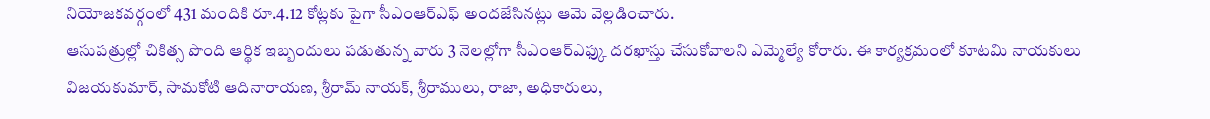నియోజకవర్గంలో 431 మందికి రూ.4.12 కోట్లకు పైగా సీఎంఆర్ఎఫ్ అందజేసినట్లు ఆమె వెల్లడించారు.
ఆసుపత్రుల్లో చికిత్స పొంది ఆర్థిక ఇబ్బందులు పడుతున్న వారు 3 నెలల్లోగా సీఎంఆర్ఎఫ్కు దరఖాస్తు చేసుకోవాలని ఎమ్మెల్యే కోరారు. ఈ కార్యక్రమంలో కూటమి నాయకులు విజయకుమార్, సామకోటి ఆదినారాయణ, శ్రీరామ్ నాయక్, శ్రీరాములు, రాజా, అధికారులు,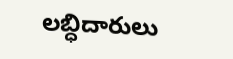లబ్ధిదారులు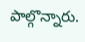పాల్గొన్నారు.